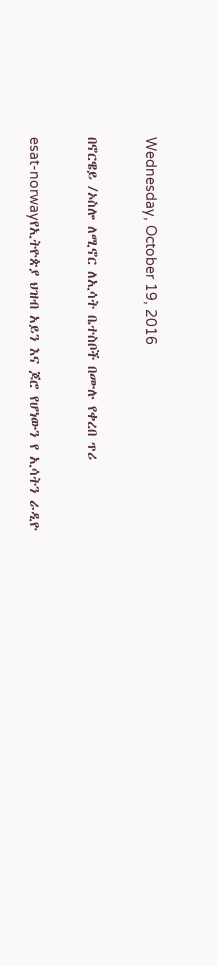Wednesday, October 19, 2016

በኖርዌይ /ኦስሎ ለሚኖር ለኢሳት ቤተስቦች በሙሉ የቀረበ ጥሪ

esat-norwayየኢትዮጵያ ህዝብ አይን እና ጆሮ የሆነውን የ ኢሳትን ራዲዮ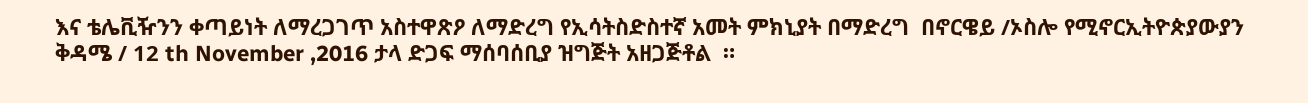እና ቴሌቪዥንን ቀጣይነት ለማረጋገጥ አስተዋጽዖ ለማድረግ የኢሳትስድስተኛ አመት ምክኒያት በማድረግ  በኖርዌይ /ኦስሎ የሚኖርኢትዮጵያውያን ቅዳሜ / 12 th November ,2016 ታላ ድጋፍ ማሰባሰቢያ ዝግጅት አዘጋጅቶል  ።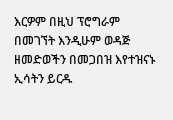እርዎም በዚህ ፕሮግራም በመገኘት እንዲሁም ወዳጅ ዘመድወችን በመጋበዝ እየተዝናኑ ኢሳትን ይርዱ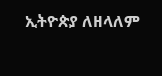ኢትዮጵያ ለዘላለም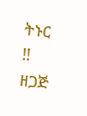ትኑር !!
ዘጋጅ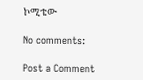ኮሚቴው

No comments:

Post a Comment